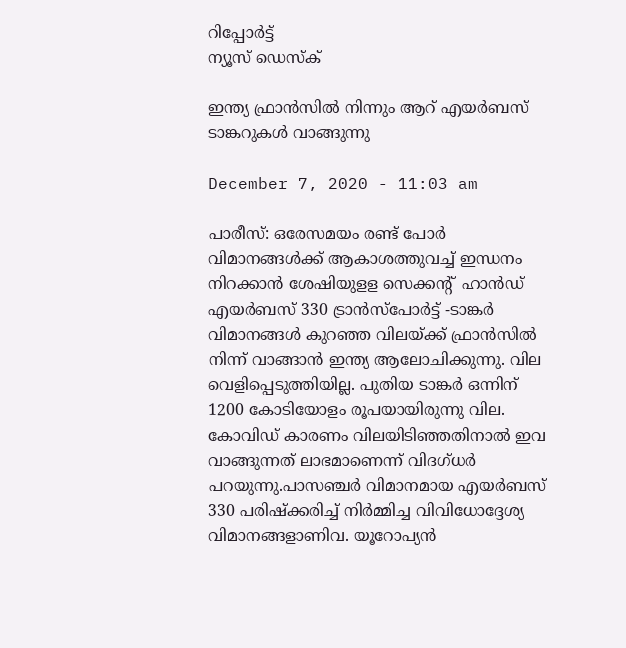റിപ്പോര്‍ട്ട്
ന്യൂസ് ഡെസ്ക്

ഇന്ത്യ ഫ്രാന്‍സില്‍ നിന്നും ആറ്‌ എയര്‍ബസ്‌ ടാങ്കറുകള്‍ വാങ്ങുന്നു

December 7, 2020 - 11:03 am

പാരീസ്‌: ഒരേസമയം രണ്ട്‌ പോര്‍ വിമാനങ്ങള്‍ക്ക്‌ ആകാശത്തുവച്ച്‌ ഇന്ധനം നിറക്കാന്‍ ശേഷിയുളള സെക്കന്റ് ‌ ഹാന്‍ഡ്‌ എയര്‍ബസ്‌ 330 ട്രാന്‍സ്‌പോര്‍ട്ട് -ടാങ്കര്‍ വിമാനങ്ങള്‍ കുറഞ്ഞ വിലയ്‌ക്ക്‌ ഫ്രാന്‍സില്‍ നിന്ന്‌ വാങ്ങാന്‍ ഇന്ത്യ ആലോചിക്കുന്നു. വില വെളിപ്പെടുത്തിയില്ല. പുതിയ ടാങ്കര്‍ ഒന്നിന്‌ 1200 കോടിയോളം രൂപയായിരുന്നു വില. കോവിഡ്‌ കാരണം വിലയിടിഞ്ഞതിനാല്‍ ഇവ വാങ്ങുന്നത്‌ ലാഭമാണെന്ന്‌ വിദഗ്‌ധര്‍ പറയുന്നു.പാസഞ്ചര്‍ വിമാനമായ എയര്‍ബസ്‌ 330 പരിഷ്‌ക്കരിച്ച്‌ നിര്‍മ്മിച്ച വിവിധോദ്ദേശ്യ വിമാനങ്ങളാണിവ. യൂറോപ്യന്‍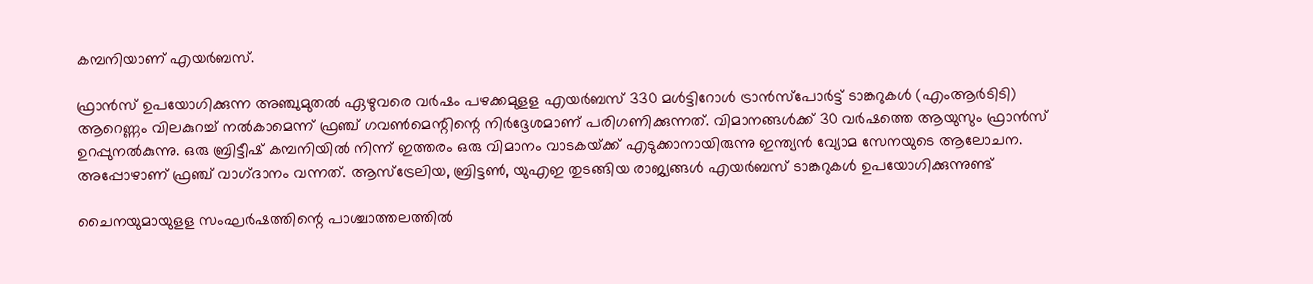കമ്പനിയാണ്‌ എയര്‍ബസ്‌.

ഫ്രാന്‍സ്‌ ഉപയോഗിക്കുന്ന അഞ്ചുമുതല്‍ ഏഴുവരെ വര്‍ഷം പഴക്കമുളള എയര്‍ബസ്‌ 330 മള്‍ട്ടിറോള്‍ ട്രാന്‍സ്‌പോര്‍ട്ട്‌ ടാങ്കറുകള്‍ (എംആര്‍ടിടി) ആറെണ്ണം വിലകുറച്ച്‌ നല്‍കാമെന്ന്‌ ഫ്രഞ്ച്‌ ഗവണ്‍മെന്റിന്റെ നിര്‍ദ്ദേശമാണ്‌ പരിഗണിക്കുന്നത്‌. വിമാനങ്ങള്‍ക്ക്‌ 30 വര്‍ഷത്തെ ആയുസും ഫ്രാന്‍സ്‌ ഉറപ്പുനല്‍കുന്നു. ഒരു ബ്രിട്ടീഷ്‌ കമ്പനിയില്‍ നിന്ന്‌ ഇത്തരം ഒരു വിമാനം വാടകയ്‌ക്ക്‌ എടുക്കാനായിരുന്നു ഇന്ത്യന്‍ വ്യോമ സേനയുടെ ആലോചന. അപ്പോഴാണ്‌ ഫ്രഞ്ച്‌ വാഗ്‌ദാനം വന്നത്‌. ആസ്‌ട്രേലിയ, ബ്രിട്ടണ്‍, യുഎഇ തുടങ്ങിയ രാജ്യങ്ങള്‍ എയര്‍ബസ്‌ ടാങ്കറുകള്‍ ഉപയോഗിക്കുന്നുണ്ട്‌

ചൈനയുമായുളള സംഘര്‍ഷത്തിന്റെ പാശ്ചാത്തലത്തില്‍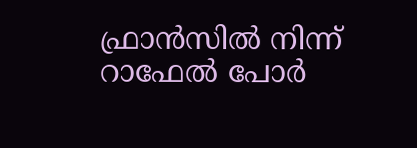ഫ്രാന്‍സില്‍ നിന്ന്‌ റാഫേല്‍ പോര്‍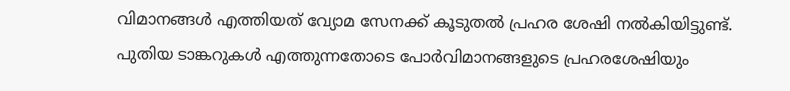വിമാനങ്ങള്‍ എത്തിയത്‌ വ്യോമ സേനക്ക്‌ കൂടുതല്‍ പ്രഹര ശേഷി നല്‍കിയിട്ടുണ്ട്‌. പുതിയ ടാങ്കറുകള്‍ എത്തുന്നതോടെ പോര്‍വിമാനങ്ങളുടെ പ്രഹരശേഷിയും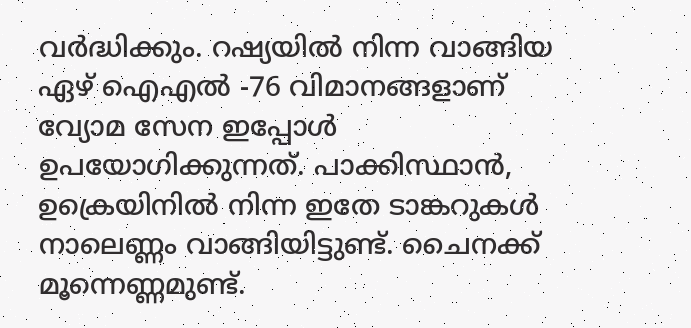വര്‍ദ്ധിക്കും. റഷ്യയില്‍ നിന്ന വാങ്ങിയ ഏഴ്‌ ഐഎല്‍ -76 വിമാനങ്ങളാണ്‌ വ്യോമ സേന ഇപ്പോള്‍ ഉപയോഗിക്കുന്നത്‌. പാക്കിസ്ഥാന്‍, ഉക്രെയിനില്‍ നിന്ന ഇതേ ടാങ്കറുകള്‍ നാലെണ്ണം വാങ്ങിയിട്ടുണ്ട്‌. ചൈനക്ക്‌ മൂന്നെണ്ണമുണ്ട്‌.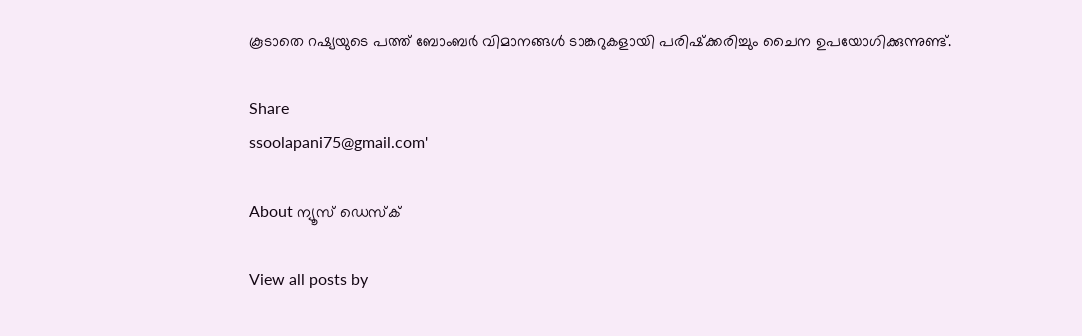കൂടാതെ റഷ്യയുടെ പത്ത്‌ ബോംബര്‍ വിമാനങ്ങള്‍ ടാങ്കറുകളായി പരിഷ്‌ക്കരിച്ചും ചൈന ഉപയോഗിക്കുന്നുണ്ട്‌.

Share
ssoolapani75@gmail.com'

About ന്യൂസ് ഡെസ്ക്

View all posts by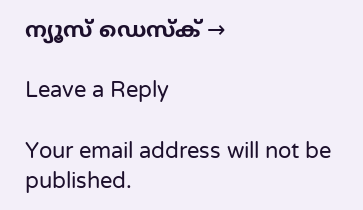ന്യൂസ് ഡെസ്ക് →

Leave a Reply

Your email address will not be published.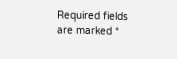Required fields are marked *